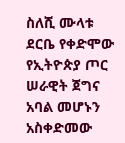ስለሺ ሙላቱ
ደርቤ የቀድሞው የኢትዮጵያ ጦር ሠራዊት ጀግና አባል መሆኑን አስቀድመው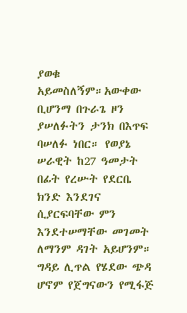ያወቁ አይመስለኝም።አውቀው ቢሆንማ በጉራጌ ዞን ያሠለፉትን ታንክ በእጥፍ ባሠለፉ ነበር። የወያኔ ሠራዊት ከ27 ዓመታት በፊት የረሡት የደርቤ ክንድ እንደገና ሲያርፍባቸው ምን እንደተሠማቸው መገመት ለማንም ዳገት አይሆንም። ግዳይ ሊጥል የሄደው ጭዳ ሆኖም የጀግናውን የሚፋጅ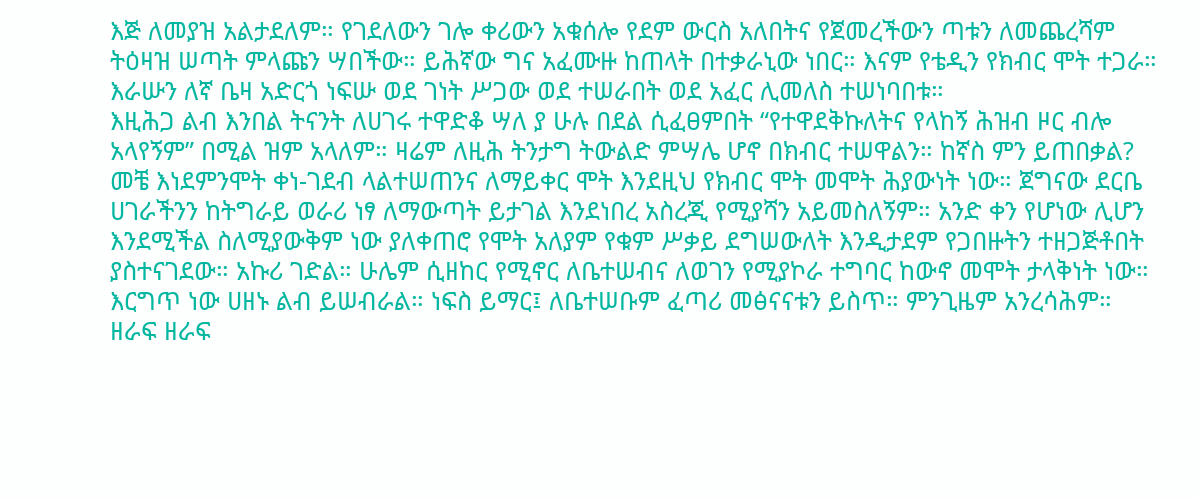እጅ ለመያዝ አልታደለም። የገደለውን ገሎ ቀሪውን አቁሰሎ የደም ውርስ አለበትና የጀመረችውን ጣቱን ለመጨረሻም ትዕዛዝ ሠጣት ምላጩን ሣበችው። ይሕኛው ግና አፈሙዙ ከጠላት በተቃራኒው ነበር። እናም የቴዲን የክብር ሞት ተጋራ። እራሡን ለኛ ቤዛ አድርጎ ነፍሡ ወደ ገነት ሥጋው ወደ ተሠራበት ወደ አፈር ሊመለስ ተሠነባበቱ።
እዚሕጋ ልብ እንበል ትናንት ለሀገሩ ተዋድቆ ሣለ ያ ሁሉ በደል ሲፈፀምበት “የተዋደቅኩለትና የላከኝ ሕዝብ ዞር ብሎ አላየኝም” በሚል ዝም አላለም። ዛሬም ለዚሕ ትንታግ ትውልድ ምሣሌ ሆኖ በክብር ተሠዋልን። ከኛስ ምን ይጠበቃል? መቼ እነደምንሞት ቀነ-ገደብ ላልተሠጠንና ለማይቀር ሞት እንደዚህ የክብር ሞት መሞት ሕያውነት ነው። ጀግናው ደርቤ ሀገራችንን ከትግራይ ወራሪ ነፃ ለማውጣት ይታገል እንደነበረ አስረጂ የሚያሻን አይመስለኝም። አንድ ቀን የሆነው ሊሆን እንደሚችል ስለሚያውቅም ነው ያለቀጠሮ የሞት አለያም የቁም ሥቃይ ደግሠውለት እንዲታደም የጋበዙትን ተዘጋጅቶበት ያስተናገደው። አኩሪ ገድል። ሁሌም ሲዘከር የሚኖር ለቤተሠብና ለወገን የሚያኮራ ተግባር ከውኖ መሞት ታላቅነት ነው። እርግጥ ነው ሀዘኑ ልብ ይሠብራል። ነፍስ ይማር፤ ለቤተሠቡም ፈጣሪ መፅናናቱን ይስጥ። ምንጊዜም አንረሳሕም።
ዘራፍ ዘራፍ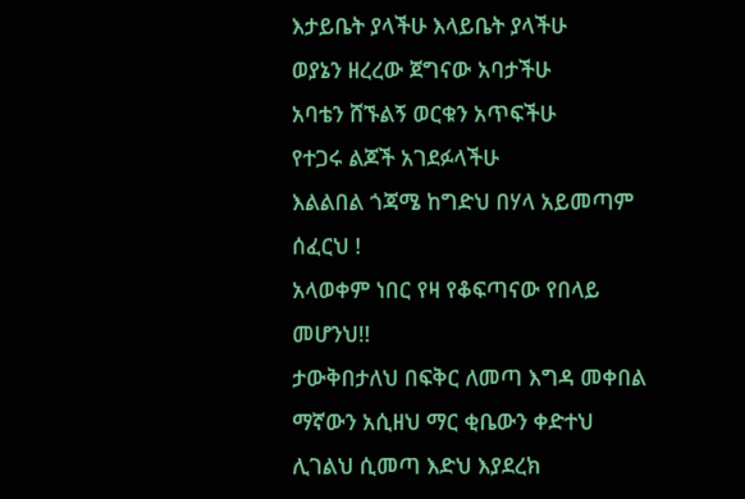እታይቤት ያላችሁ እላይቤት ያላችሁ
ወያኔን ዘረረው ጀግናው አባታችሁ
አባቴን ሸኙልኝ ወርቁን አጥፍችሁ
የተጋሩ ልጆች አገደፉላችሁ
እልልበል ጎጃሜ ከግድህ በሃላ አይመጣም ሰፈርህ !
አላወቀም ነበር የዛ የቆፍጣናው የበላይ መሆንህ!!
ታውቅበታለህ በፍቅር ለመጣ እግዳ መቀበል
ማኛውን አሲዘህ ማር ቂቤውን ቀድተህ
ሊገልህ ሲመጣ እድህ እያደረክ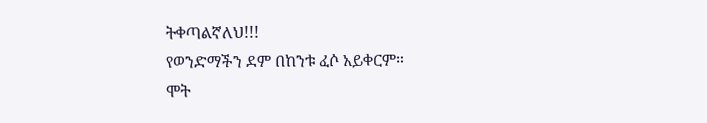ትቀጣልኛለህ!!!
የወንድማችን ደም በከንቱ ፈሶ አይቀርም።
ሞት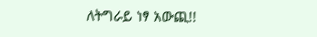ለትግራይ ነፃ አውጪ!!